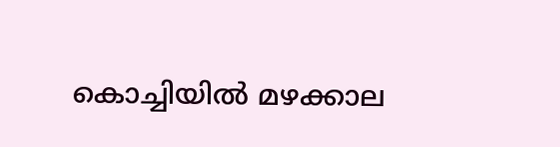കൊച്ചിയില്‍ മഴക്കാല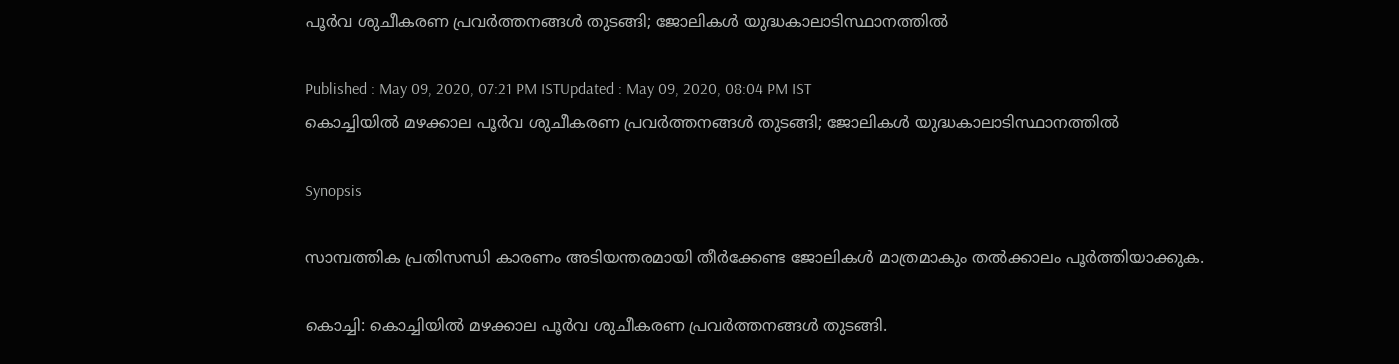പൂർവ ശുചീകരണ പ്രവർത്തനങ്ങള്‍ തുടങ്ങി; ജോലികള്‍ യുദ്ധകാലാടിസ്ഥാനത്തില്‍

Published : May 09, 2020, 07:21 PM ISTUpdated : May 09, 2020, 08:04 PM IST
കൊച്ചിയില്‍ മഴക്കാല പൂർവ ശുചീകരണ പ്രവർത്തനങ്ങള്‍ തുടങ്ങി; ജോലികള്‍ യുദ്ധകാലാടിസ്ഥാനത്തില്‍

Synopsis

സാമ്പത്തിക പ്രതിസന്ധി കാരണം അടിയന്തരമായി തീർക്കേണ്ട ജോലികള്‍ മാത്രമാകും തൽക്കാലം പൂർത്തിയാക്കുക.

കൊച്ചി: കൊച്ചിയില്‍ മഴക്കാല പൂർവ ശുചീകരണ പ്രവർത്തനങ്ങള്‍ തുടങ്ങി.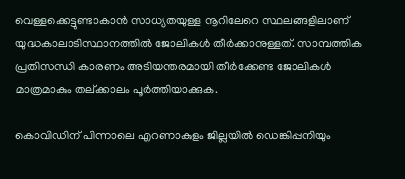വെള്ളക്കെട്ടുണ്ടാകാൻ സാധ്യതയുള്ള നൂറിലേറെ സ്ഥലങ്ങളിലാണ് യുദ്ധകാലാടിസ്ഥാനത്തില്‍ ജോലികള്‍ തീർക്കാനുള്ളത്. സാമ്പത്തിക പ്രതിസന്ധി കാരണം അടിയന്തരമായി തീർക്കേണ്ട ജോലികള്‍ മാത്രമാകും തല്ക്കാലം പൂർത്തിയാക്കുക.

കൊവിഡിന് പിന്നാലെ എറണാകുളം ജില്ലയില്‍ ഡെങ്കിപ്പനിയും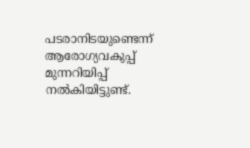പടരാനിടയുണ്ടെന്ന് ആരോഗ്യവകുപ്പ് മുന്നറിയിപ്പ് നല്‍കിയിട്ടുണ്ട്.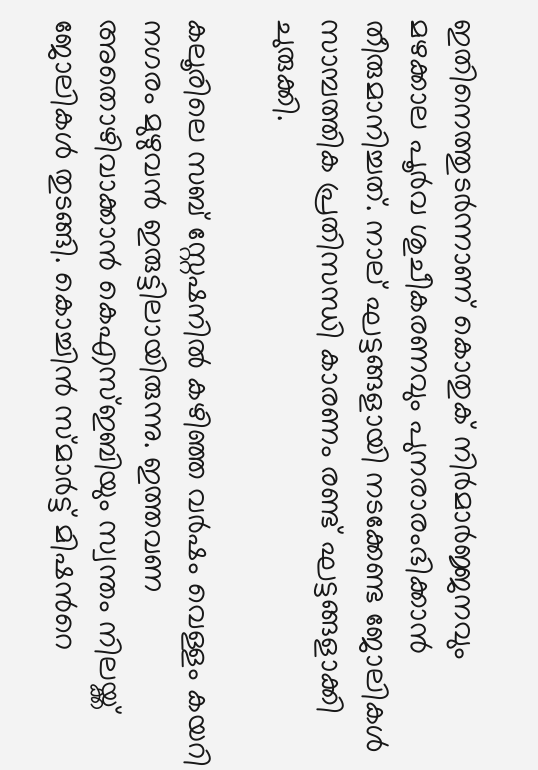ഇതിനെത്തുടർന്നാണ് കൊതുക് നിർമാർജ്ജനവും മഴക്കാല പൂർവ ശുചീകരണവും പുനരാരംഭിക്കാൻ തീരുമാനിച്ചത്. നാല് ഘട്ടങ്ങളായി നടക്കേണ്ട ജോലികള്‍ സാമ്പത്തിക പ്രതിസന്ധി കാരണം രണ്ട് ഘട്ടങ്ങളാക്കി ചുരുക്കി.

കലൂരിലെ സബ് സ്റ്റേഷനില്‍ കഴിഞ്ഞ വർഷം വെള്ളം കയറി നഗരം മുഴുവൻ ഇരുട്ടിലായിരുന്നു. ഇത്തവണ അതൊഴിവാക്കാൻ കെഎസ്ഇബിയും സ്വന്തം നിലയ്ക്ക് ജോലികള്‍ തുടങ്ങി. കൊച്ചിൻ സ്മാർട്ട് മിഷന്‍റെ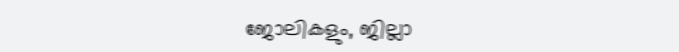ജോലികളും, ജില്ലാ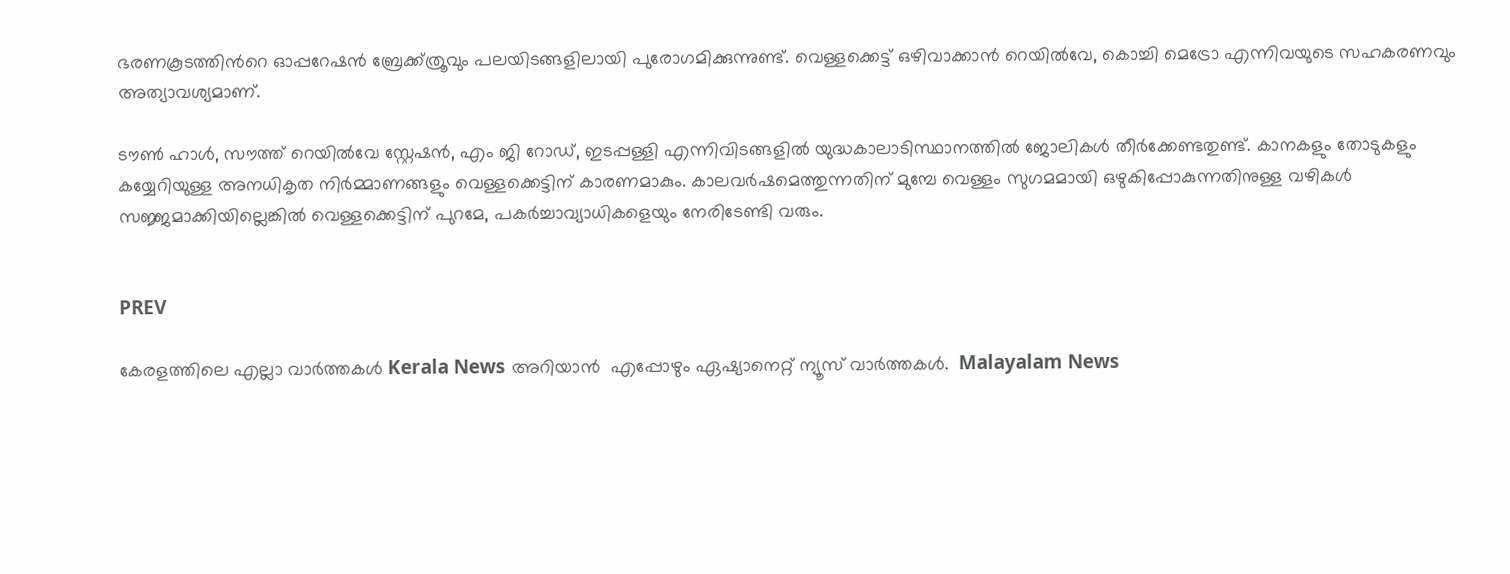ഭരണകൂടത്തിന്‍റെ ഓപ്പറേഷൻ ബ്രേക്ക്ത്രൂവും പലയിടങ്ങളിലായി പുരോഗമിക്കുന്നുണ്ട്. വെള്ളക്കെട്ട് ഒഴിവാക്കാൻ റെയില്‍വേ, കൊച്ചി മെട്രോ എന്നിവയുടെ സഹകരണവും അത്യാവശ്യമാണ്.

ടൗണ്‍ ഹാള്‍, സൗത്ത് റെയില്‍വേ സ്റ്റേഷൻ, എം ജി റോഡ്, ഇടപ്പള്ളി എന്നിവിടങ്ങളില്‍ യുദ്ധകാലാടിസ്ഥാനത്തില്‍ ജോലികള്‍ തീർക്കേണ്ടതുണ്ട്. കാനകളും തോടുകളും കയ്യേറിയുള്ള അനധികൃത നിർമ്മാണങ്ങളും വെള്ളക്കെട്ടിന് കാരണമാകും. കാലവർഷമെത്തുന്നതിന് മുമ്പേ വെള്ളം സുഗമമായി ഒഴുകിപ്പോകുന്നതിനുള്ള വഴികള്‍ സജ്ജമാക്കിയില്ലെങ്കില്‍ വെള്ളക്കെട്ടിന് പുറമേ, പകർച്ചാവ്യാധികളെയും നേരിടേണ്ടി വരും.


PREV

കേരളത്തിലെ എല്ലാ വാർത്തകൾ Kerala News അറിയാൻ  എപ്പോഴും ഏഷ്യാനെറ്റ് ന്യൂസ് വാർത്തകൾ.  Malayalam News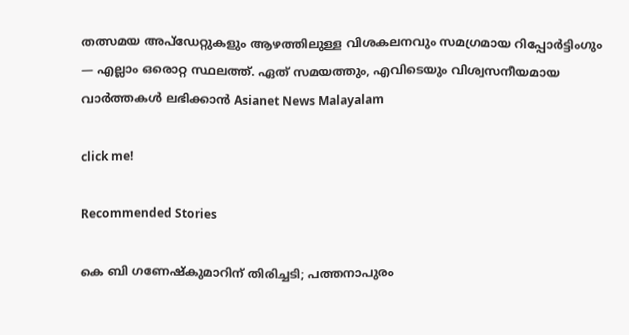തത്സമയ അപ്‌ഡേറ്റുകളും ആഴത്തിലുള്ള വിശകലനവും സമഗ്രമായ റിപ്പോർട്ടിംഗും — എല്ലാം ഒരൊറ്റ സ്ഥലത്ത്. ഏത് സമയത്തും, എവിടെയും വിശ്വസനീയമായ വാർത്തകൾ ലഭിക്കാൻ Asianet News Malayalam

click me!

Recommended Stories

കെ ബി ഗണേഷ്കുമാറിന് തിരിച്ചടി; പത്തനാപുരം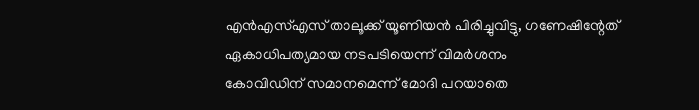എൻഎസ്എസ് താലൂക്ക് യൂണിയൻ പിരിച്ചുവിട്ടു, ഗണേഷിന്റേത് ഏകാധിപത്യമായ നടപടിയെന്ന് വിമർശനം
കോവിഡിന് സമാനമെന്ന് മോദി പറയാതെ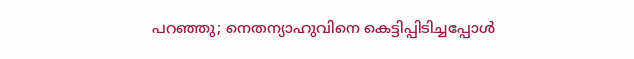പറഞ്ഞു; നെതന്യാഹുവിനെ കെട്ടിപ്പിടിച്ചപ്പോൾ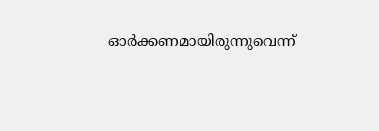ഓർക്കണമായിരുന്നുവെന്ന്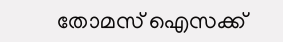തോമസ് ഐസക്ക്